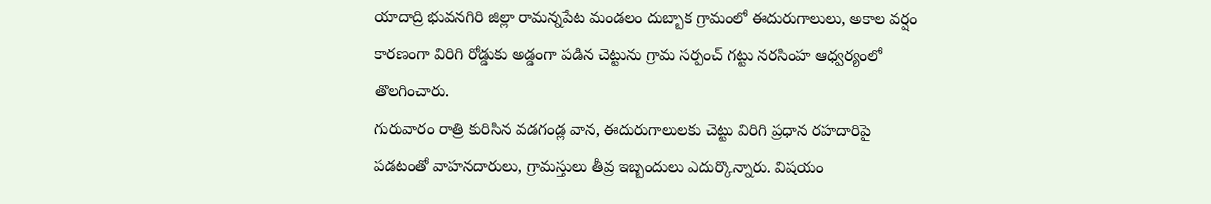యాదాద్రి భువనగిరి జిల్లా రామన్నపేట మండలం దుబ్బాక గ్రామంలో ఈదురుగాలులు, అకాల వర్షం కారణంగా విరిగి రోడ్డుకు అడ్డంగా పడిన చెట్టును గ్రామ సర్పంచ్ గట్టు నరసింహ ఆధ్వర్యంలో తొలగించారు.
గురువారం రాత్రి కురిసిన వడగండ్ల వాన, ఈదురుగాలులకు చెట్టు విరిగి ప్రధాన రహదారిపై పడటంతో వాహనదారులు, గ్రామస్తులు తీవ్ర ఇబ్బందులు ఎదుర్కొన్నారు. విషయం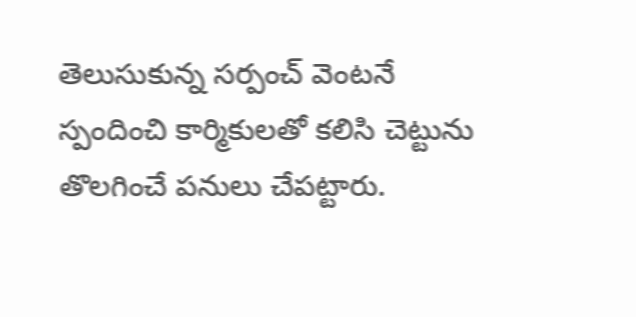తెలుసుకున్న సర్పంచ్ వెంటనే స్పందించి కార్మికులతో కలిసి చెట్టును తొలగించే పనులు చేపట్టారు.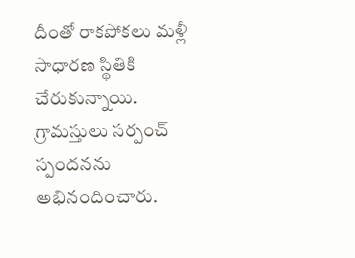దీంతో రాకపోకలు మళ్లీ సాధారణ స్థితికి చేరుకున్నాయి. గ్రామస్తులు సర్పంచ్ స్పందనను అభినందించారు.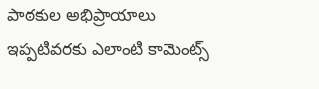పాఠకుల అభిప్రాయాలు
ఇప్పటివరకు ఎలాంటి కామెంట్స్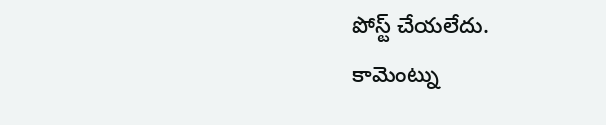పోస్ట్ చేయలేదు.
కామెంట్ను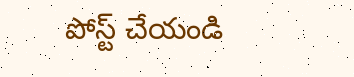పోస్ట్ చేయండి